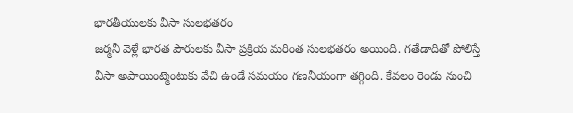భారతీయులకు వీసా సులభతరం
జర్మనీ వెళ్లే భారత పౌరులకు వీసా ప్రక్రియ మరింత సులభతరం అయింది. గతేడాదితో పోలిస్తే వీసా అపాయింట్మెంటుకు వేచి ఉండే సమయం గణనీయంగా తగ్గింది. కేవలం రెండు నుంచి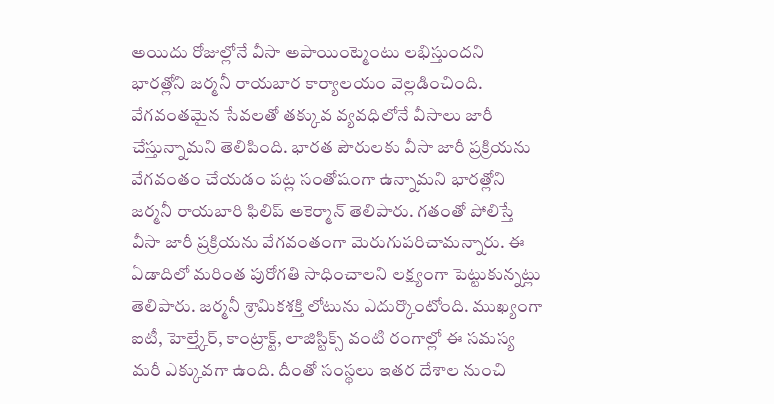అయిదు రోజుల్లోనే వీసా అపాయింట్మెంటు లభిస్తుందని భారత్లోని జర్మనీ రాయబార కార్యాలయం వెల్లడించింది. వేగవంతమైన సేవలతో తక్కువ వ్యవధిలోనే వీసాలు జారీ చేస్తున్నామని తెలిపింది. భారత పౌరులకు వీసా జారీ ప్రక్రియను వేగవంతం చేయడం పట్ల సంతోషంగా ఉన్నామని భారత్లోని జర్మనీ రాయబారి ఫిలిప్ అకెర్మాన్ తెలిపారు. గతంతో పోలిస్తే వీసా జారీ ప్రక్రియను వేగవంతంగా మెరుగుపరిచామన్నారు. ఈ ఏడాదిలో మరింత పురోగతి సాధించాలని లక్ష్యంగా పెట్టుకున్నట్లు తెలిపారు. జర్మనీ శ్రామికశక్తి లోటును ఎదుర్కొంటోంది. ముఖ్యంగా ఐటీ, హెల్త్కేర్, కాంట్రాక్ట్, లాజిస్టిక్స్ వంటి రంగాల్లో ఈ సమస్య మరీ ఎక్కువగా ఉంది. దీంతో సంస్థలు ఇతర దేశాల నుంచి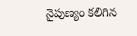నైపుణ్యం కలిగిన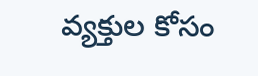వ్యక్తుల కోసం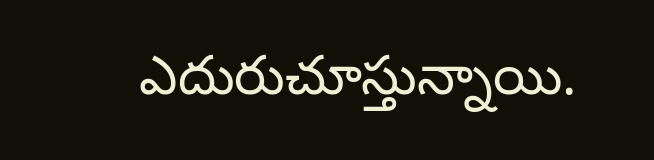ఎదురుచూస్తున్నాయి.